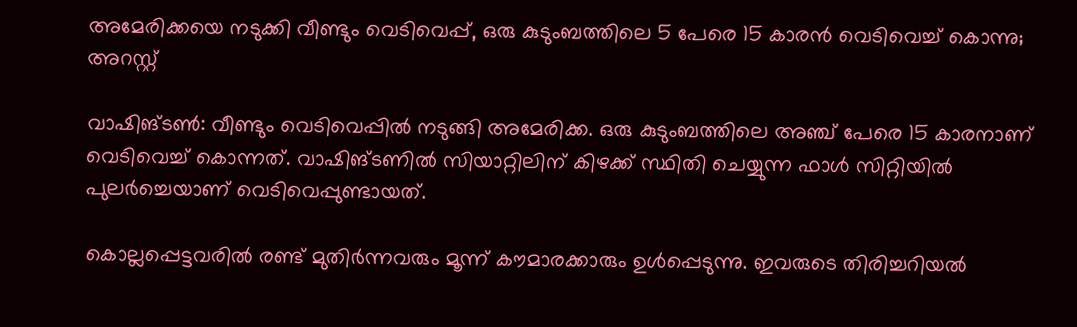അമേരിക്കയെ നടുക്കി വീണ്ടും വെടിവെപ്പ്, ഒരു കുടുംബത്തിലെ 5 പേരെ 15 കാരൻ വെടിവെച്ച്‌ കൊന്നു; അറസ്റ്റ്

വാഷിങ്ടണ്‍: വീണ്ടും വെടിവെപ്പിൽ നടുങ്ങി അമേരിക്ക. ഒരു കുടുംബത്തിലെ അഞ്ച് പേരെ 15 കാരനാണ് വെടിവെച്ച്‌ കൊന്നത്. വാഷിങ്ടണില്‍ സിയാറ്റിലിന് കിഴക്ക് സ്ഥിതി ചെയ്യുന്ന ഫാള്‍ സിറ്റിയില്‍ പുലർച്ചെയാണ് വെടിവെപ്പുണ്ടായത്.

കൊല്ലപ്പെട്ടവരില്‍ രണ്ട് മുതിർന്നവരും മൂന്ന് കൗമാരക്കാരും ഉള്‍പ്പെടുന്നു. ഇവരുടെ തിരിച്ചറിയല്‍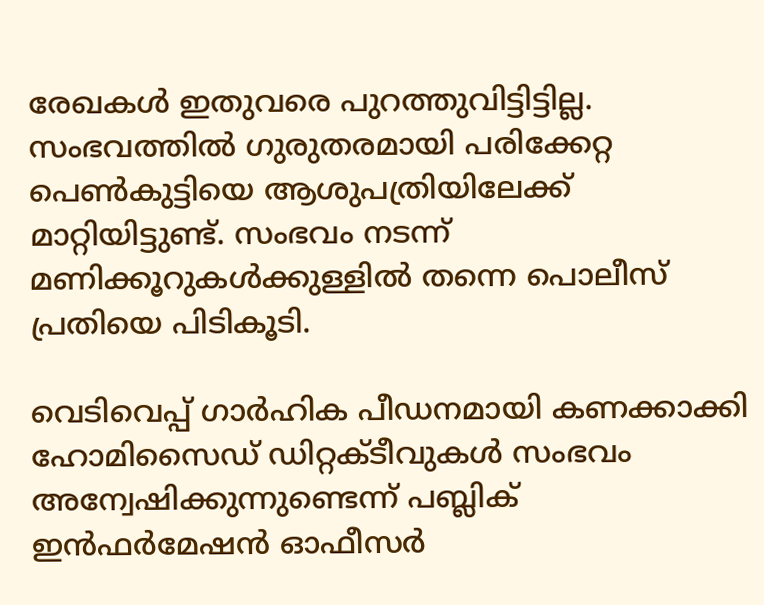രേഖകള്‍ ഇതുവരെ പുറത്തുവിട്ടിട്ടില്ല. സംഭവത്തില്‍ ഗുരുതരമായി പരിക്കേറ്റ പെണ്‍കുട്ടിയെ ആശുപത്രിയിലേക്ക് മാറ്റിയിട്ടുണ്ട്. സംഭവം നടന്ന് മണിക്കൂറുകള്‍ക്കുള്ളില്‍ തന്നെ പൊലീസ് പ്രതിയെ പിടികൂടി.

വെടിവെപ്പ് ഗാർഹിക പീഡനമായി കണക്കാക്കി ഹോമിസൈഡ് ഡിറ്റക്ടീവുകള്‍ സംഭവം അന്വേഷിക്കുന്നുണ്ടെന്ന് പബ്ലിക് ഇൻഫർമേഷൻ ഓഫീസർ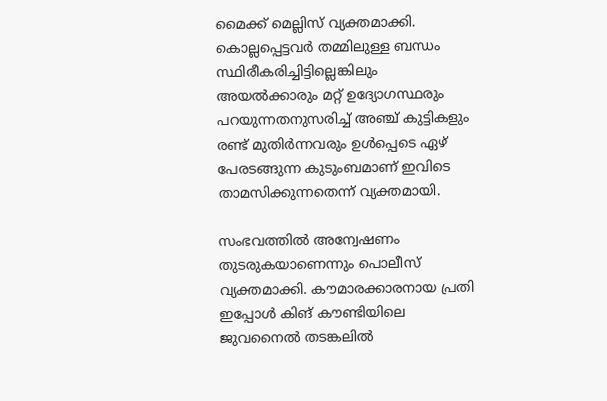മൈക്ക് മെല്ലിസ് വ്യക്തമാക്കി. കൊല്ലപ്പെട്ടവർ തമ്മിലുള്ള ബന്ധം സ്ഥിരീകരിച്ചിട്ടില്ലെങ്കിലും അയല്‍ക്കാരും മറ്റ് ഉദ്യോഗസ്ഥരും പറയുന്നതനുസരിച്ച്‌ അഞ്ച് കുട്ടികളും രണ്ട് മുതിർന്നവരും ഉള്‍പ്പെടെ ഏഴ് പേരടങ്ങുന്ന കുടുംബമാണ് ഇവിടെ താമസിക്കുന്നതെന്ന് വ്യക്തമായി.

സംഭവത്തില്‍ അന്വേഷണം തുടരുകയാണെന്നും പൊലീസ് വ്യക്തമാക്കി. കൗമാരക്കാരനായ പ്രതി ഇപ്പോള്‍ കിങ് കൗണ്ടിയിലെ ജുവനൈല്‍ തടങ്കലില്‍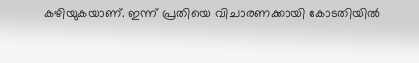കഴിയുകയാണ്. ഇന്ന് പ്രതിയെ വിചാരണക്കായി കോടതിയില്‍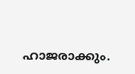ഹാജരാക്കും.